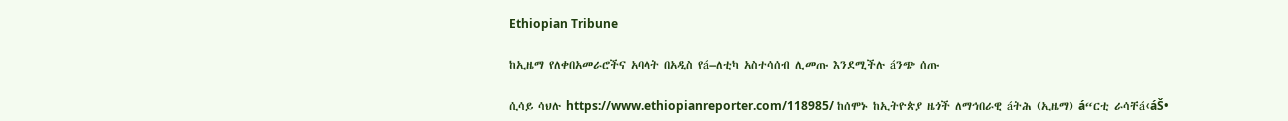Ethiopian Tribune

ከኢዜማ የለቀበአመራሮችና አባላት በአዲስ የá–ለቲካ አስተሳሰብ ሊመጡ እንደሚችሉ áንጭ ሰጡ

ሲሳይ ሳህሉ https://www.ethiopianreporter.com/118985/ ከሰሞኑ ከኢትዮጵያ ዜጎች ለማኅበራዊ áትሕ (ኢዜማ) á“ርቲ ራሳቸá‹áŠ•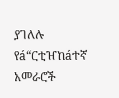ያገለሉ የá“ርቲዠከáተኛ አመራሮች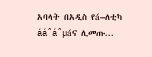አባላት በአዲስ የá–ለቲካ ááˆáˆµáና ሊመጡ...